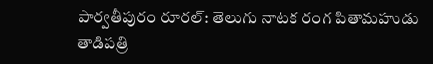పార్వతీపురం రూరల్: తెలుగు నాటక రంగ పితామహుడు తాడిపత్రి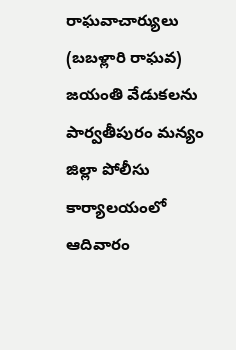రాఘవాచార్యులు (బబళ్లారి రాఘవ) జయంతి వేడుకలను పార్వతీపురం మన్యం జిల్లా పోలీసు కార్యాలయంలో ఆదివారం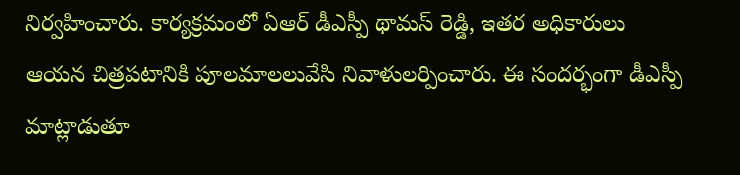నిర్వహించారు. కార్యక్రమంలో ఏఆర్ డీఎస్పీ థామస్ రెడ్డి, ఇతర అధికారులు ఆయన చిత్రపటానికి పూలమాలలువేసి నివాళులర్పించారు. ఈ సందర్భంగా డీఎస్పీ మాట్లాడుతూ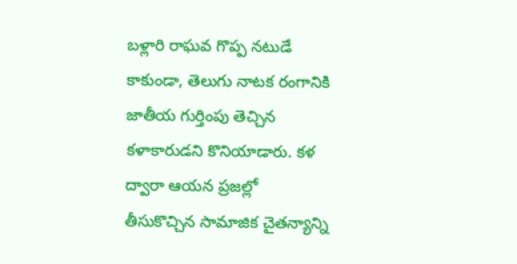బళ్లారి రాఘవ గొప్ప నటుడే కాకుండా, తెలుగు నాటక రంగానికి జాతీయ గుర్తింపు తెచ్చిన కళాకారుడని కొనియాడారు. కళ ద్వారా ఆయన ప్రజల్లో తీసుకొచ్చిన సామాజిక చైతన్యాన్ని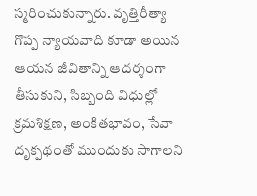స్మరించుకున్నారు. వృత్తిరీత్యా గొప్ప న్యాయవాది కూడా అయిన ఆయన జీవితాన్ని ఆదర్శంగా తీసుకుని, సిబ్బంది విధుల్లో క్రమశిక్షణ, అంకితభావం, సేవా దృక్పథంతో ముందుకు సాగాలని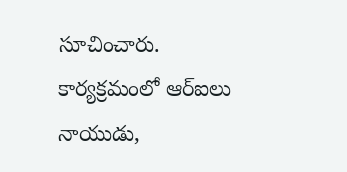సూచించారు. కార్యక్రమంలో ఆర్ఐలు నాయుడు,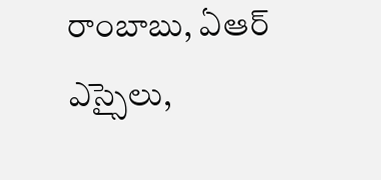రాంబాబు, ఏఆర్ ఎస్సైలు,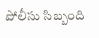పోలీసు సిబ్బంది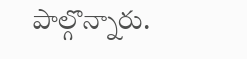పాల్గొన్నారు.